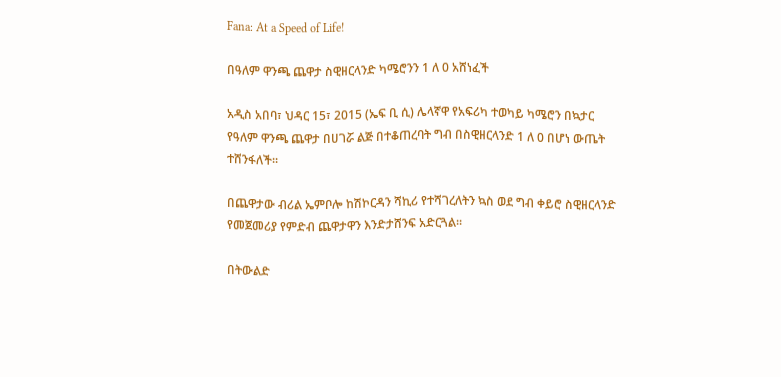Fana: At a Speed of Life!

በዓለም ዋንጫ ጨዋታ ስዊዘርላንድ ካሜሮንን 1 ለ 0 አሸነፈች

አዲስ አበባ፣ ህዳር 15፣ 2015 (ኤፍ ቢ ሲ) ሌላኛዋ የአፍሪካ ተወካይ ካሜሮን በኳታር የዓለም ዋንጫ ጨዋታ በሀገሯ ልጅ በተቆጠረባት ግብ በስዊዘርላንድ 1 ለ 0 በሆነ ውጤት ተሸንፋለች፡፡

በጨዋታው ብሪል ኤምቦሎ ከሽኮርዳን ሻኪሪ የተሻገረለትን ኳስ ወደ ግብ ቀይሮ ስዊዘርላንድ የመጀመሪያ የምድብ ጨዋታዋን እንድታሸንፍ አድርጓል፡፡

በትውልድ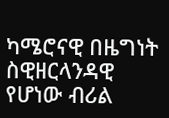ካሜሮናዊ በዜግነት ስዊዘርላንዳዊ የሆነው ብሪል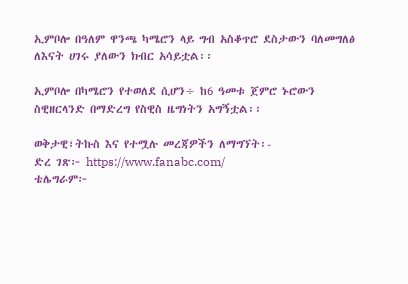ኢምቦሎ በዓለም ዋንጫ ካሜሮን ላይ ግብ አስቆጥሮ ደስታውን ባለመግለፅ ለእናት ሀገሩ ያለውን ክብር አሳይቷል፡፡

ኢምቦሎ በካሜሮን የተወለደ ሲሆን÷ ከ6 ዓመቱ ጀምሮ ኑሮውን ስዊዘርላንድ በማድረግ የስዊስ ዜግነትን አግኝቷል፡፡

ወቅታዊ፣ትኩስ እና የተሟሉ መረጃዎችን ለማግኘት፡-
ድረ ገጽ፦ https://www.fanabc.com/
ቴሌግራም፦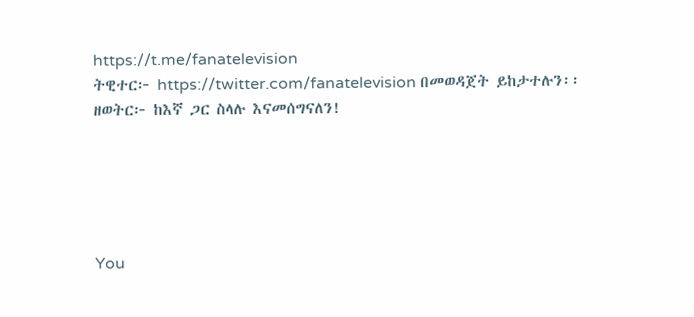https://t.me/fanatelevision
ትዊተር፦ https://twitter.com/fanatelevision በመወዳጀት ይከታተሉን፡፡
ዘወትር፦ ከእኛ ጋር ስላሉ እናመሰግናለን!





You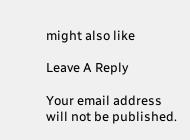might also like

Leave A Reply

Your email address will not be published.